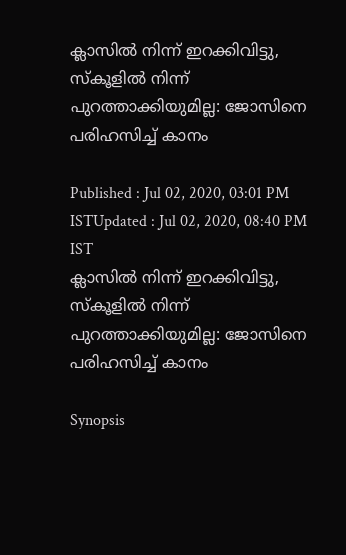ക്ലാസിൽ നിന്ന് ഇറക്കിവിട്ടു, സ്കൂളിൽ നിന്ന് പുറത്താക്കിയുമില്ല: ജോസിനെ പരിഹസിച്ച് കാനം

Published : Jul 02, 2020, 03:01 PM ISTUpdated : Jul 02, 2020, 08:40 PM IST
ക്ലാസിൽ നിന്ന് ഇറക്കിവിട്ടു, സ്കൂളിൽ നിന്ന് പുറത്താക്കിയുമില്ല: ജോസിനെ പരിഹസിച്ച് കാനം

Synopsis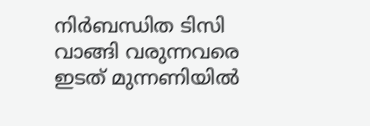നിര്‍ബന്ധിത ടിസി വാങ്ങി വരുന്നവരെ ഇടത് മുന്നണിയിൽ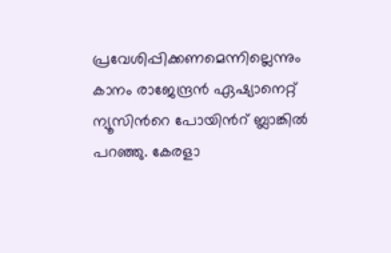പ്രവേശിപ്പിക്കണമെന്നില്ലെന്നും കാനം രാജേന്ദ്രൻ ഏഷ്യാനെറ്റ് ന്യൂസിന്‍റെ പോയിന്‍റ് ബ്ലാങ്കിൽ പറഞ്ഞു. കേരളാ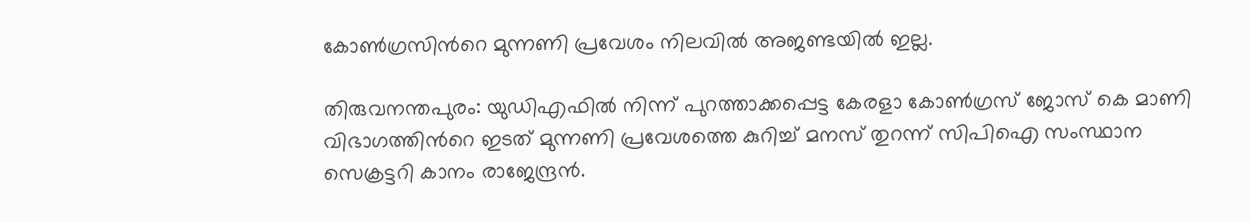കോൺഗ്രസിന്‍റെ മുന്നണി പ്രവേശം നിലവിൽ അജണ്ടയിൽ ഇല്ല.

തിരുവനന്തപുരം: യുഡിഎഫിൽ നിന്ന് പുറത്താക്കപ്പെട്ട കേരളാ കോൺഗ്രസ് ജോസ് കെ മാണി വിഭാഗത്തിന്‍റെ ഇടത് മുന്നണി പ്രവേശത്തെ കുറിച്ച് മനസ് തുറന്ന് സിപിഐ സംസ്ഥാന സെക്രട്ടറി കാനം രാജേന്ദ്രൻ.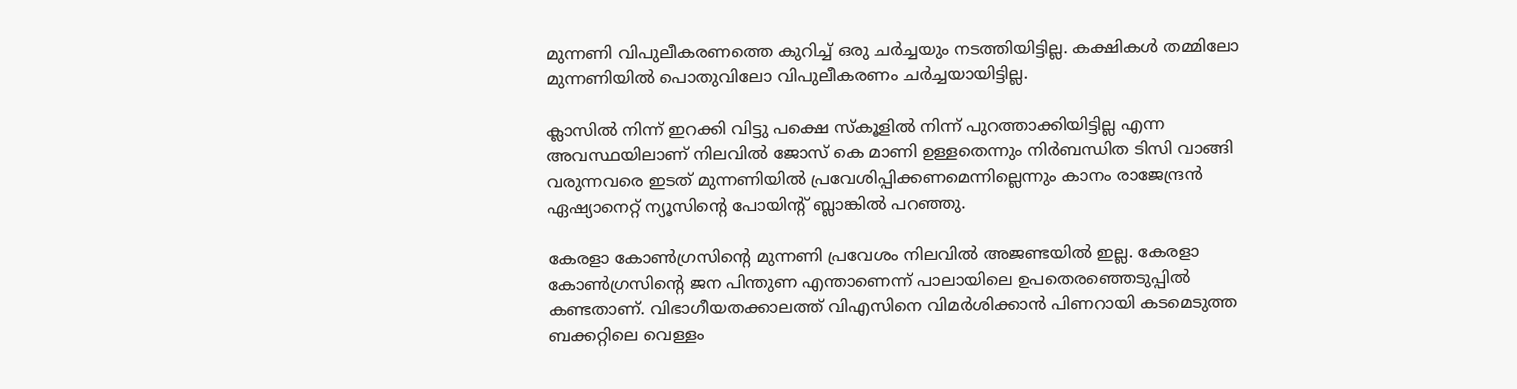മുന്നണി വിപുലീകരണത്തെ കുറിച്ച് ഒരു ചര്‍ച്ചയും നടത്തിയിട്ടില്ല. കക്ഷികൾ തമ്മിലോ മുന്നണിയിൽ പൊതുവിലോ വിപുലീകരണം ചര്‍ച്ചയായിട്ടില്ല.

ക്ലാസിൽ നിന്ന് ഇറക്കി വിട്ടു പക്ഷെ സ്കൂളിൽ നിന്ന് പുറത്താക്കിയിട്ടില്ല എന്ന അവസ്ഥയിലാണ് നിലവിൽ ജോസ് കെ മാണി ഉള്ളതെന്നും നിര്‍ബന്ധിത ടിസി വാങ്ങി വരുന്നവരെ ഇടത് മുന്നണിയിൽ പ്രവേശിപ്പിക്കണമെന്നില്ലെന്നും കാനം രാജേന്ദ്രൻ ഏഷ്യാനെറ്റ് ന്യൂസിന്‍റെ പോയിന്‍റ് ബ്ലാങ്കിൽ പറഞ്ഞു.

കേരളാ കോൺഗ്രസിന്‍റെ മുന്നണി പ്രവേശം നിലവിൽ അജണ്ടയിൽ ഇല്ല. കേരളാ കോൺഗ്രസിന്‍റെ ജന പിന്തുണ എന്താണെന്ന് പാലായിലെ ഉപതെരഞ്ഞെടുപ്പിൽ കണ്ടതാണ്. വിഭാഗീയതക്കാലത്ത് വിഎസിനെ വിമര്‍ശിക്കാൻ പിണറായി കടമെടുത്ത ബക്കറ്റിലെ വെള്ളം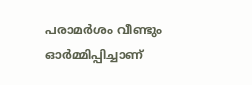പരാമര്‍ശം വീണ്ടും ഓര്‍മ്മിപ്പിച്ചാണ്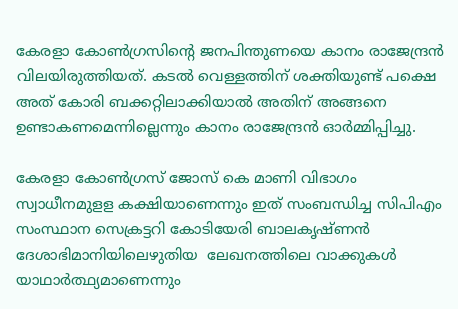കേരളാ കോൺഗ്രസിന്‍റെ ജനപിന്തുണയെ കാനം രാജേന്ദ്രൻ വിലയിരുത്തിയത്. കടൽ വെള്ളത്തിന് ശക്തിയുണ്ട് പക്ഷെ അത് കോരി ബക്കറ്റിലാക്കിയാൽ അതിന് അങ്ങനെ ഉണ്ടാകണമെന്നില്ലെന്നും കാനം രാജേന്ദ്രൻ ഓര്‍മ്മിപ്പിച്ചു.

കേരളാ കോൺഗ്രസ് ജോസ് കെ മാണി വിഭാഗം സ്വാധീനമുളള കക്ഷിയാണെന്നും ഇത് സംബന്ധിച്ച സിപിഎം സംസ്ഥാന സെക്രട്ടറി കോടിയേരി ബാലകൃഷ്ണൻ ദേശാഭിമാനിയിലെഴുതിയ  ലേഖനത്തിലെ വാക്കുകള്‍ യാഥാര്‍ത്ഥ്യമാണെന്നും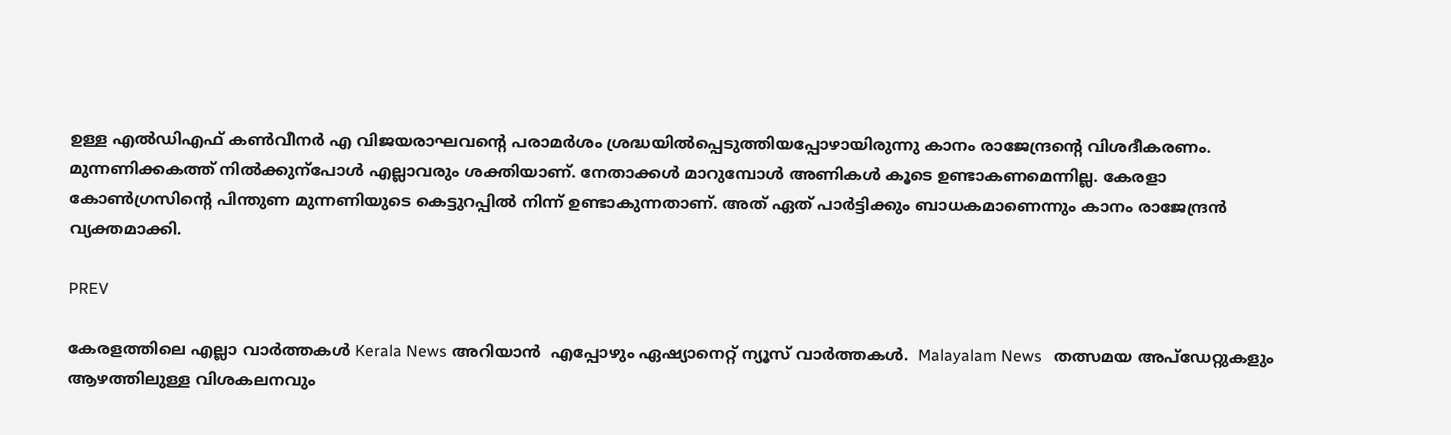ഉള്ള എല്‍ഡിഎഫ് കൺവീനര്‍ എ വിജയരാഘവന്റെ പരാമര്‍ശം ശ്രദ്ധയിൽപ്പെടുത്തിയപ്പോഴായിരുന്നു കാനം രാജേന്ദ്രന്‍റെ വിശദീകരണം. മുന്നണിക്കകത്ത് നിൽക്കുന്പോൾ എല്ലാവരും ശക്തിയാണ്. നേതാക്കൾ മാറുമ്പോൾ അണികൾ കൂടെ ഉണ്ടാകണമെന്നില്ല. കേരളാ കോൺഗ്രസിന്‍റെ പിന്തുണ മുന്നണിയുടെ കെട്ടുറപ്പിൽ നിന്ന് ഉണ്ടാകുന്നതാണ്. അത് ഏത് പാര്‍ട്ടിക്കും ബാധകമാണെന്നും കാനം രാജേന്ദ്രൻ വ്യക്തമാക്കി.

PREV

കേരളത്തിലെ എല്ലാ വാർത്തകൾ Kerala News അറിയാൻ  എപ്പോഴും ഏഷ്യാനെറ്റ് ന്യൂസ് വാർത്തകൾ.  Malayalam News   തത്സമയ അപ്‌ഡേറ്റുകളും ആഴത്തിലുള്ള വിശകലനവും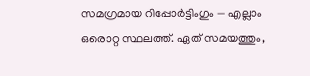സമഗ്രമായ റിപ്പോർട്ടിംഗും — എല്ലാം ഒരൊറ്റ സ്ഥലത്ത്. ഏത് സമയത്തും,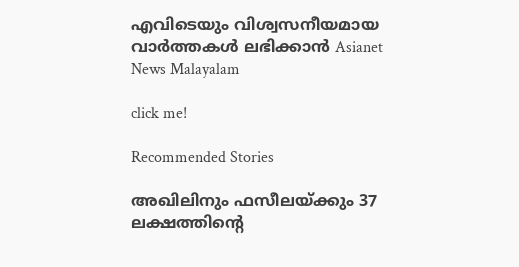എവിടെയും വിശ്വസനീയമായ വാർത്തകൾ ലഭിക്കാൻ Asianet News Malayalam

click me!

Recommended Stories

അഖിലിനും ഫസീലയ്ക്കും 37 ലക്ഷത്തിന്‍റെ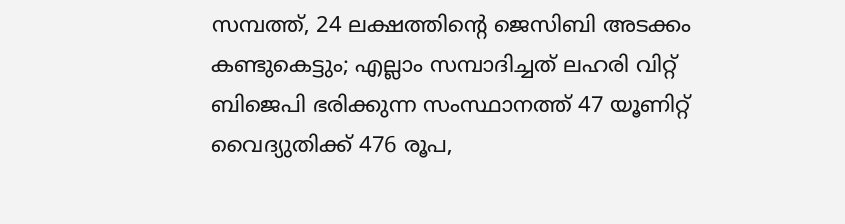സമ്പത്ത്, 24 ലക്ഷത്തിന്‍റെ ജെസിബി അടക്കം കണ്ടുകെട്ടും; എല്ലാം സമ്പാദിച്ചത് ലഹരി വിറ്റ്
ബിജെപി ഭരിക്കുന്ന സംസ്ഥാനത്ത് 47 യൂണിറ്റ് വൈദ്യുതിക്ക് 476 രൂപ,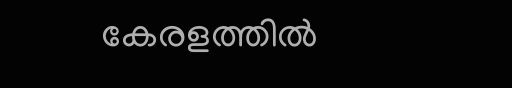കേരളത്തിൽ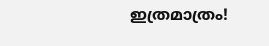ഇത്രമാത്രം!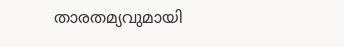താരതമ്യവുമായി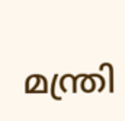മന്ത്രി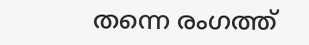തന്നെ രംഗത്ത്